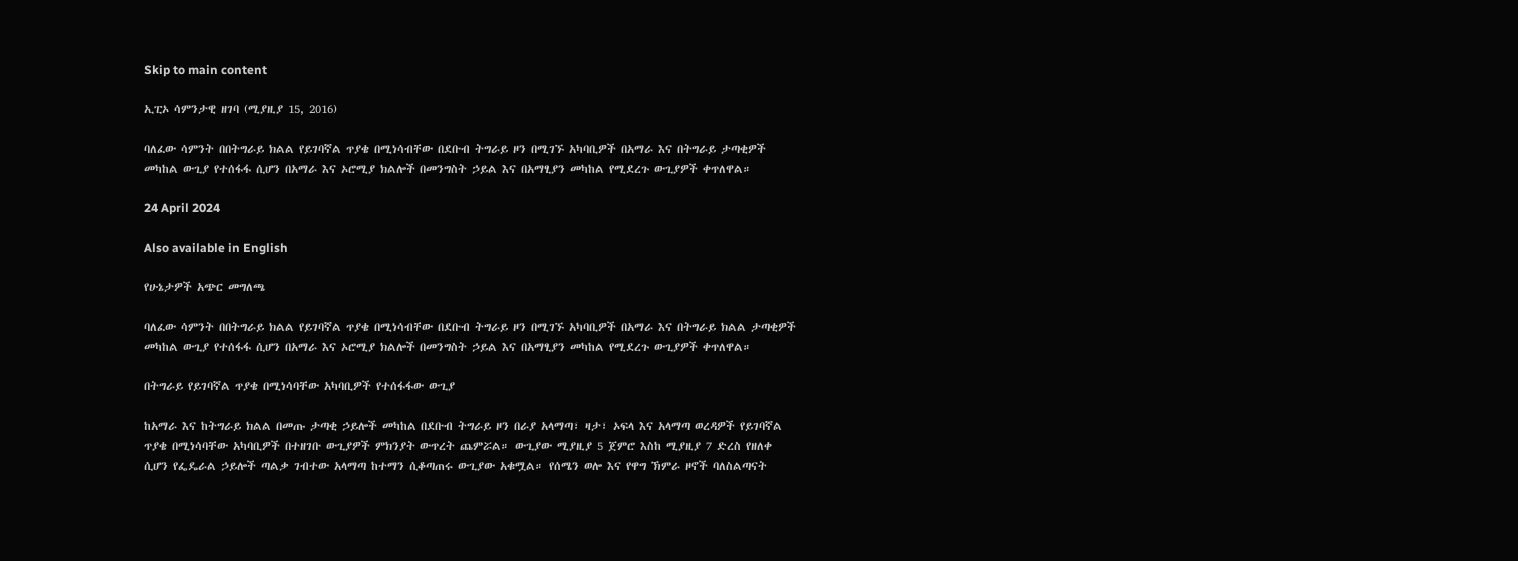Skip to main content

ኢፒኦ ሳምንታዊ ዘገባ (ሚያዚያ 15, 2016)

ባለፈው ሳምንት በበትግራይ ክልል የይገባኛል ጥያቄ በሚነሳብቸው በደቡብ ትግራይ ዞን በሚገኙ አካባቢዎች በአማራ እና በትግራይ ታጣቂዎች መካከል ውጊያ የተሰፋፋ ሲሆን በአማራ እና ኦሮሚያ ክልሎች በመንግስት ኃይል እና በአማፂያን መካከል የሚደረጉ ውጊያዎች ቀጥለዋል።

24 April 2024

Also available in English

የሁኔታዎች አጭር መግለጫ

ባለፈው ሳምንት በበትግራይ ክልል የይገባኛል ጥያቄ በሚነሳብቸው በደቡብ ትግራይ ዞን በሚገኙ አካባቢዎች በአማራ እና በትግራይ ክልል ታጣቂዎች መካከል ውጊያ የተሰፋፋ ሲሆን በአማራ እና ኦሮሚያ ክልሎች በመንግስት ኃይል እና በአማፂያን መካከል የሚደረጉ ውጊያዎች ቀጥለዋል።

በትግራይ የይገባኛል ጥያቄ በሚነሳባቸው አካባቢዎች የተሰፋፋው ውጊያ

ከአማራ እና ከትግራይ ክልል በመጡ ታጣቂ ኃይሎች መካከል በደቡብ ትግራይ ዞን በራያ አላማጣ፣ ዛታ፣ ኦፍላ እና አላማጣ ወረዳዎች የይገባኛል ጥያቄ በሚነሳባቸው አካባቢዎች በተዘገቡ ውጊያዎች ምክንያት ውጥረት ጨምሯል። ውጊያው ሚያዚያ 5 ጀምሮ እስከ ሚያዚያ 7 ድረስ የዘለቀ ሲሆን የፌዴራል ኃይሎች ጣልቃ ገብተው አላማጣ ከተማን ሲቆጣጠሩ ውጊያው አቁሟል። የሰሜን ወሎ እና የዋግ ኽምራ ዞኖች ባለስልጣናት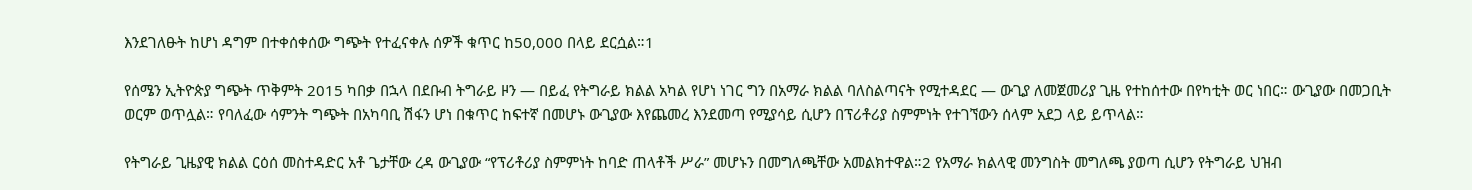እንደገለፁት ከሆነ ዳግም በተቀሰቀሰው ግጭት የተፈናቀሉ ሰዎች ቁጥር ከ50,000 በላይ ደርሷል።1

የሰሜን ኢትዮጵያ ግጭት ጥቅምት 2015 ካበቃ በኋላ በደቡብ ትግራይ ዞን — በይፈ የትግራይ ክልል አካል የሆነ ነገር ግን በአማራ ክልል ባለስልጣናት የሚተዳደር — ውጊያ ለመጀመሪያ ጊዜ የተከሰተው በየካቲት ወር ነበር። ውጊያው በመጋቢት ወርም ወጥሏል። የባለፈው ሳምንት ግጭት በአካባቢ ሽፋን ሆነ በቁጥር ከፍተኛ በመሆኑ ውጊያው እየጨመረ እንደመጣ የሚያሳይ ሲሆን በፕሪቶሪያ ስምምነት የተገኘውን ሰላም አደጋ ላይ ይጥላል።

የትግራይ ጊዜያዊ ክልል ርዕሰ መስተዳድር አቶ ጌታቸው ረዳ ውጊያው “የፕሪቶሪያ ስምምነት ከባድ ጠላቶች ሥራ” መሆኑን በመግለጫቸው አመልክተዋል።2 የአማራ ክልላዊ መንግስት መግለጫ ያወጣ ሲሆን የትግራይ ህዝብ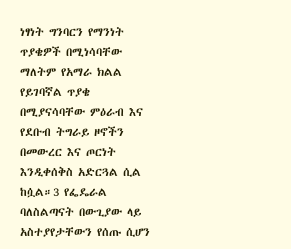ነፃነት ግንባርን የማንነት ጥያቄዎች በሚነሳባቸው ማለትም የአማራ ክልል የይገባኛል ጥያቄ በሚያናሳባቸው ምዕራብ እና የደቡብ ትግራይ ዞኖችን በመውረር እና ጦርነት እንዲቀሰቅስ አድርጓል ሲል ከሷል።3 የፌዴራል ባለስልጣናት በውጊያው ላይ አስተያየታቸውን የሰጡ ሲሆን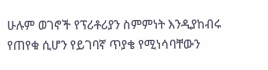ሁሉም ወገኖች የፕሪቶሪያን ስምምነት እንዲያከብሩ የጠየቁ ሲሆን የይገባኛ ጥያቄ የሚነሳባቸውን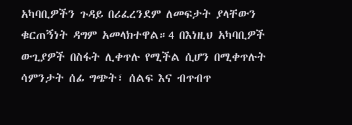አካባቢዎችን ጉዳይ በሪፈረንደም ለመፍታት ያላቸውን ቁርጠኝነት ዳግም አመላክተዋል።4 በእነዚህ አካባቢዎች ውጊያዎች በስፋት ሊቀጥሉ የሚችል ሲሆን በሚቀጥሉት ሳምንታት ሰፊ ግጭት፣ ሰልፍ እና ብጥብጥ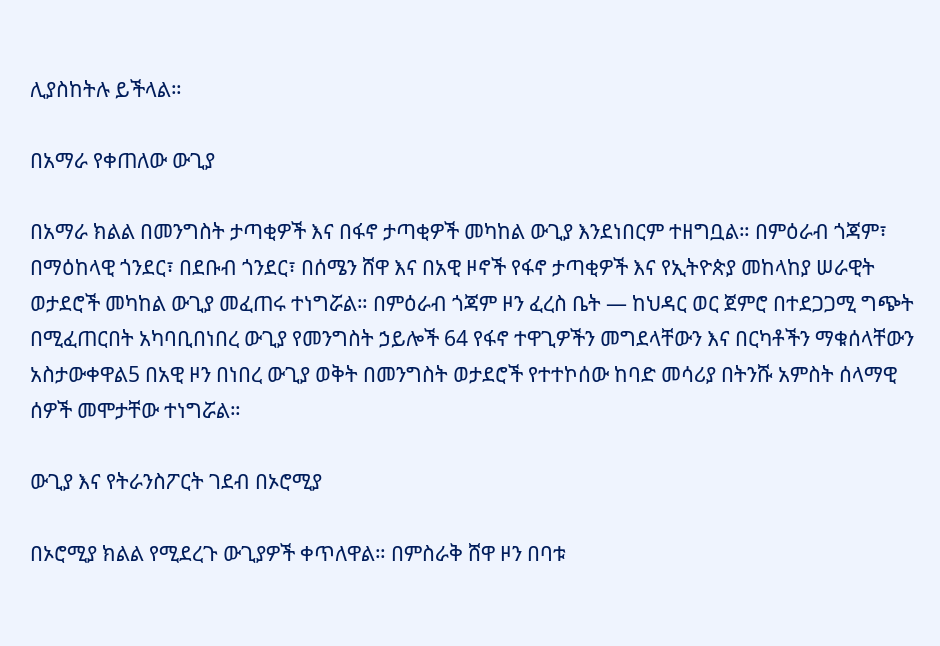ሊያስከትሉ ይችላል።

በአማራ የቀጠለው ውጊያ

በአማራ ክልል በመንግስት ታጣቂዎች እና በፋኖ ታጣቂዎች መካከል ውጊያ እንደነበርም ተዘግቧል። በምዕራብ ጎጃም፣ በማዕከላዊ ጎንደር፣ በደቡብ ጎንደር፣ በሰሜን ሸዋ እና በአዊ ዞኖች የፋኖ ታጣቂዎች እና የኢትዮጵያ መከላከያ ሠራዊት ወታደሮች መካከል ውጊያ መፈጠሩ ተነግሯል። በምዕራብ ጎጃም ዞን ፈረስ ቤት — ከህዳር ወር ጀምሮ በተደጋጋሚ ግጭት በሚፈጠርበት አካባቢበነበረ ውጊያ የመንግስት ኃይሎች 64 የፋኖ ተዋጊዎችን መግደላቸውን እና በርካቶችን ማቁሰላቸውን አስታውቀዋል5 በአዊ ዞን በነበረ ውጊያ ወቅት በመንግስት ወታደሮች የተተኮሰው ከባድ መሳሪያ በትንሹ አምስት ሰላማዊ ሰዎች መሞታቸው ተነግሯል።

ውጊያ እና የትራንስፖርት ገደብ በኦሮሚያ

በኦሮሚያ ክልል የሚደረጉ ውጊያዎች ቀጥለዋል። በምስራቅ ሸዋ ዞን በባቱ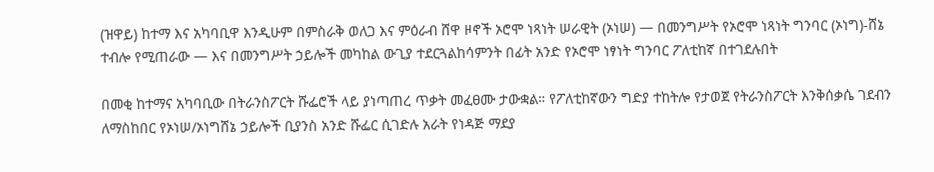(ዝዋይ) ከተማ እና አካባቢዋ እንዲሁም በምስራቅ ወለጋ እና ምዕራብ ሸዋ ዞኖች ኦሮሞ ነጻነት ሠራዊት (ኦነሠ) — በመንግሥት የኦሮሞ ነጻነት ግንባር (ኦነግ)-ሸኔ ተብሎ የሚጠራው — እና በመንግሥት ኃይሎች መካከል ውጊያ ተደርጓልከሳምንት በፊት አንድ የኦሮሞ ነፃነት ግንባር ፖለቲከኛ በተገደሉበት

በመቂ ከተማና አካባቢው በትራንስፖርት ሹፌሮች ላይ ያነጣጠረ ጥቃት መፈፀሙ ታውቋል። የፖለቲከኛውን ግድያ ተከትሎ የታወጀ የትራንስፖርት እንቅሰቃሴ ገደብን ለማስከበር የኦነሠ/ኦነግሸኔ ኃይሎች ቢያንስ አንድ ሹፌር ሲገድሉ አራት የነዳጅ ማደያ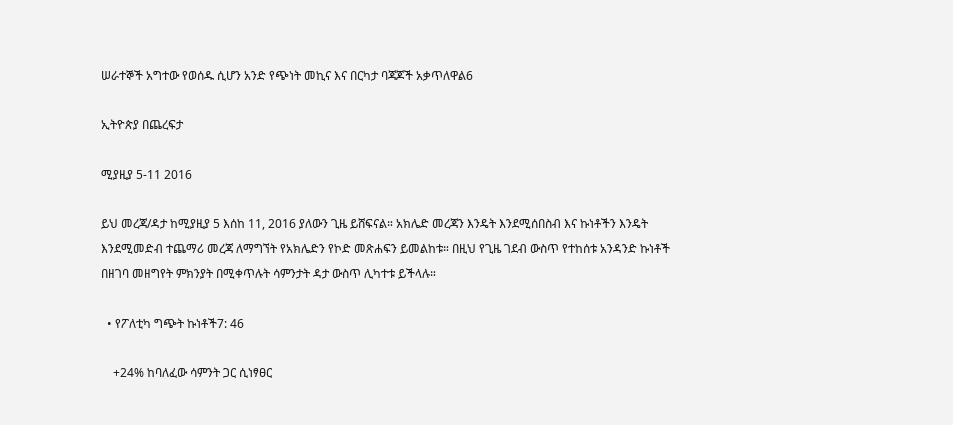ሠራተኞች አግተው የወሰዱ ሲሆን አንድ የጭነት መኪና እና በርካታ ባጃጆች አቃጥለዋል6

ኢትዮጵያ በጨረፍታ

ሚያዚያ 5-11 2016

ይህ መረጃ/ዳታ ከሚያዚያ 5 እሰከ 11, 2016 ያለውን ጊዜ ይሸፍናል። አክሌድ መረጃን እንዴት እንደሚሰበስብ እና ኩነቶችን እንዴት እንደሚመድብ ተጨማሪ መረጃ ለማግኘት የአክሌድን የኮድ መጽሐፍን ይመልከቱ። በዚህ የጊዜ ገደብ ውስጥ የተከሰቱ አንዳንድ ኩነቶች በዘገባ መዘግየት ምክንያት በሚቀጥሉት ሳምንታት ዳታ ውስጥ ሊካተቱ ይችላሉ።

  • የፖለቲካ ግጭት ኩነቶች7: 46

    +24% ከባለፈው ሳምንት ጋር ሲነፃፀር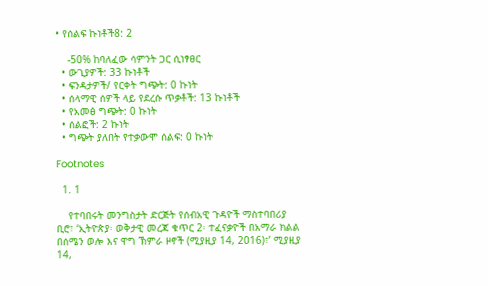• የሰልፍ ኩነቶች8: 2

    -50% ከባለፈው ሳምንት ጋር ሲነፃፀር
  • ውጊያዎች: 33 ኩነቶች
  • ፍንዳታዎች/ የርቀት ግጭት: 0 ኩነት
  • ሰላማዊ ሰዎች ላይ የደረሱ ጥቃቶች: 13 ኩነቶች
  • የአመፅ ግጭት: 0 ኩነት
  • ሰልፎች: 2 ኩነት
  • ግጭት ያለበት የተቃውሞ ሰልፍ: 0 ኩነት

Footnotes

  1. 1

    የተባበሩት መንግስታት ድርጅት የሰብአዊ ጉዳዮች ማስተባበሪያ ቢሮ፣ ‘ኢትዮጵያ፡ ወቅታዊ መረጃ ቁጥር 2፡ ተፈናቃዮች በአማራ ክልል በሰሜን ወሎ እና ዋግ ኽምራ ዞኖች (ሚያዚያ 14, 2016)፣’ ሚያዚያ 14,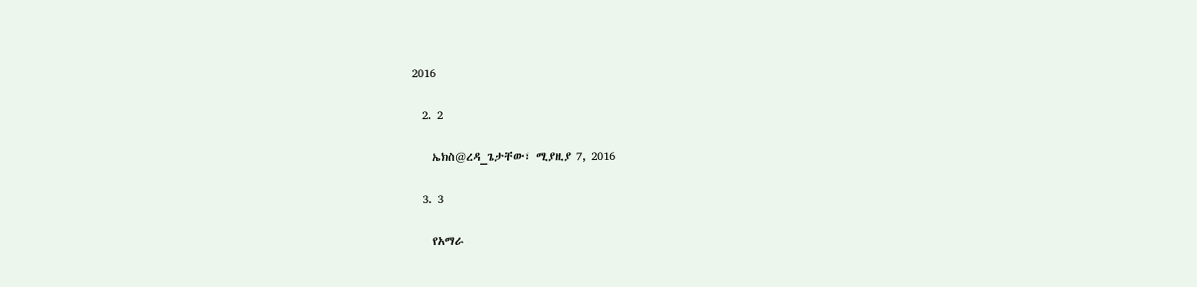2016

  2. 2

    ኤክስ@ረዳ_ጌታቸው፣ ሚያዚያ 7, 2016

  3. 3

    የአማራ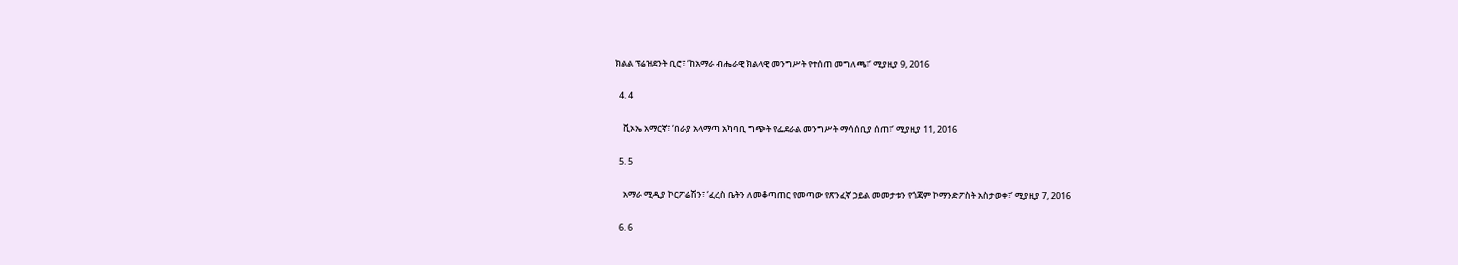ክልል ፕሬዝደንት ቢሮ፣ ‘ከአማራ ብሔራዊ ክልላዊ መንግሥት የተሰጠ መግለጫ፣’ ሚያዚያ 9, 2016

  4. 4

    ቪኦኤ አማርኛ፣ ‘በራያ አላማጣ አካባቢ ግጭት የፌደራል መንግሥት ማሳሰቢያ ሰጠ፣’ ሚያዚያ 11, 2016

  5. 5

    አማራ ሚዲያ ኮርፖሬሽን፣ ‘ፈረስ ቤትን ለመቆጣጠር የመጣው የጽንፈኛ ኃይል መመታቱን የጎጃም ኮማንድፖስት አስታወቀ፣’ ሚያዚያ 7, 2016

  6. 6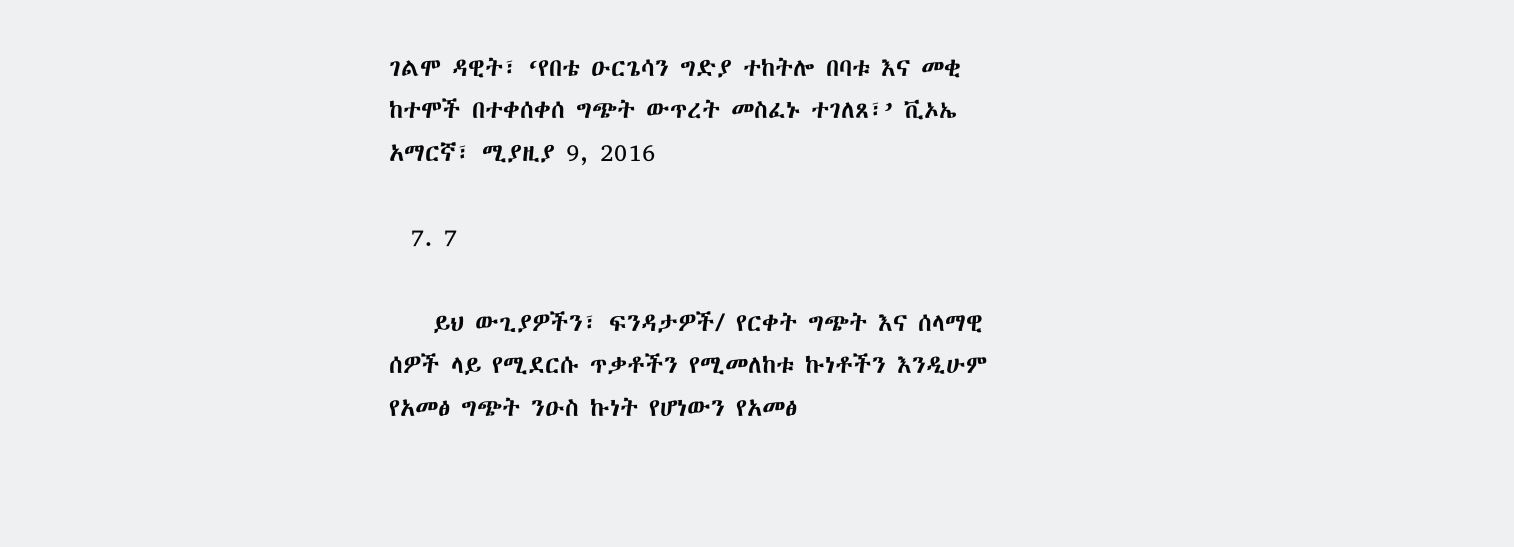ገልሞ ዳዊት፣ ‘የበቴ ዑርጌሳን ግድያ ተከትሎ በባቱ እና መቂ ከተሞች በተቀሰቀሰ ግጭት ውጥረት መስፈኑ ተገለጸ፣’ ቪኦኤ አማርኛ፣ ሚያዚያ 9, 2016

  7. 7

    ይህ ውጊያዎችን፣ ፍንዳታዎች/ የርቀት ግጭት እና ሰላማዊ ሰዎች ላይ የሚደርሱ ጥቃቶችን የሚመለከቱ ኩነቶችን እንዲሁም የአመፅ ግጭት ንዑስ ኩነት የሆነውን የአመፅ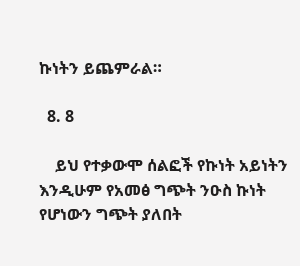ኩነትን ይጨምራል።

  8. 8

    ይህ የተቃውሞ ሰልፎች የኩነት አይነትን እንዲሁም የአመፅ ግጭት ንዑስ ኩነት የሆነውን ግጭት ያለበት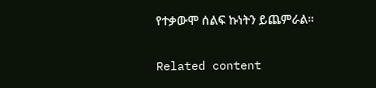የተቃውሞ ሰልፍ ኩነትን ይጨምራል።

Related content